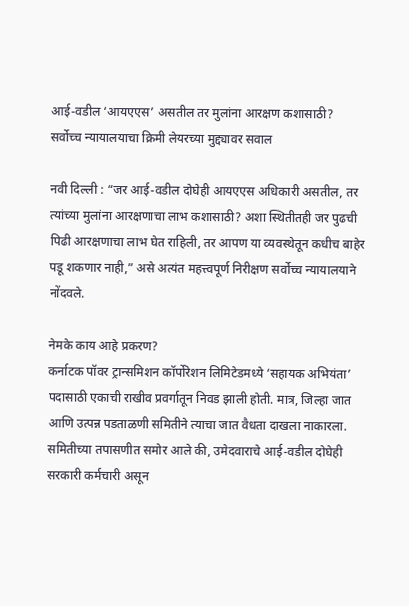आई-वडील ‘आयएएस’ असतील तर मुलांना आरक्षण कशासाठी? सर्वोच्च न्यायालयाचा क्रिमी लेयरच्या मुद्द्यावर सवाल

नवी दिल्ली : “जर आई-वडील दोघेही आयएएस अधिकारी असतील, तर त्यांच्या मुलांना आरक्षणाचा लाभ कशासाठी? अशा स्थितीतही जर पुढची पिढी आरक्षणाचा लाभ घेत राहिली, तर आपण या व्यवस्थेतून कधीच बाहेर पडू शकणार नाही,” असे अत्यंत महत्त्वपूर्ण निरीक्षण सर्वोच्च न्यायालयाने नोंदवले.

नेमके काय आहे प्रकरण?
कर्नाटक पॉवर ट्रान्समिशन कॉर्पोरेशन लिमिटेडमध्ये ‘सहायक अभियंता’ पदासाठी एकाची राखीव प्रवर्गातून निवड झाली होती. मात्र, जिल्हा जात आणि उत्पन्न पडताळणी समितीने त्याचा जात वैधता दाखला नाकारला.
समितीच्या तपासणीत समोर आले की, उमेदवाराचे आई-वडील दोघेही सरकारी कर्मचारी असून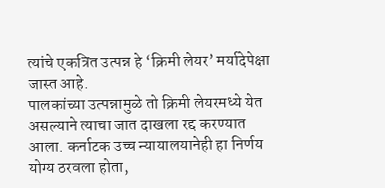त्यांचे एकत्रित उत्पन्न हे ‘क्रिमी लेयर’ मर्यादेपेक्षा जास्त आहे.
पालकांच्या उत्पन्नामुळे तो क्रिमी लेयरमध्ये येत असल्याने त्याचा जात दाखला रद्द करण्यात आला. कर्नाटक उच्च न्यायालयानेही हा निर्णय योग्य ठरवला होता,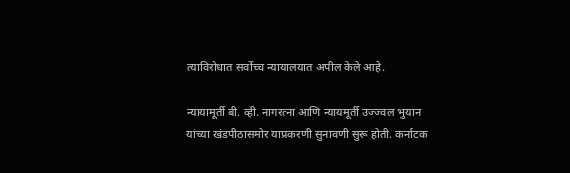त्याविरोधात सर्वोच्च न्यायालयात अपील केले आहे.

न्यायामूर्ती बी. व्ही. नागरत्ना आणि न्यायमूर्ती उज्ज्वल भुयान यांच्या खंडपीठासमोर याप्रकरणी सुनावणी सुरू होती. कर्नाटक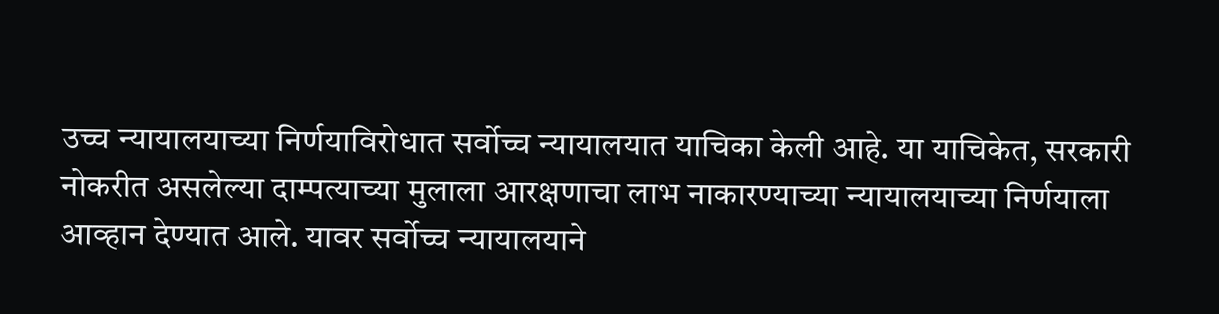उच्च न्यायालयाच्या निर्णयाविरोधात सर्वोच्च न्यायालयात याचिका केली आहे. या याचिकेत, सरकारी नोकरीत असलेल्या दाम्पत्याच्या मुलाला आरक्षणाचा लाभ नाकारण्याच्या न्यायालयाच्या निर्णयाला आव्हान देण्यात आले. यावर सर्वोच्च न्यायालयाने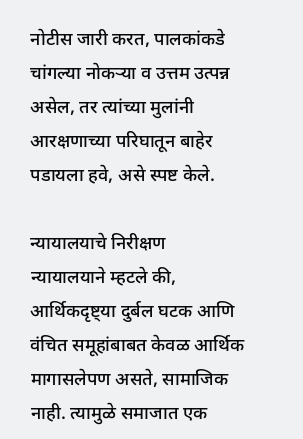नोटीस जारी करत, पालकांकडे चांगल्या नोकऱ्या व उत्तम उत्पन्न असेल, तर त्यांच्या मुलांनी आरक्षणाच्या परिघातून बाहेर पडायला हवे, असे स्पष्ट केले.

न्यायालयाचे निरीक्षण
न्यायालयाने म्हटले की, आर्थिकदृष्ट्या दुर्बल घटक आणि वंचित समूहांबाबत केवळ आर्थिक मागासलेपण असते, सामाजिक नाही. त्यामुळे समाजात एक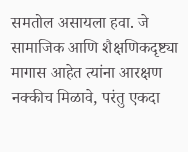समतोल असायला हवा. जे सामाजिक आणि शैक्षणिकदृष्ट्या मागास आहेत त्यांना आरक्षण नक्कीच मिळावे, परंतु एकदा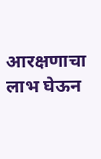आरक्षणाचा लाभ घेऊन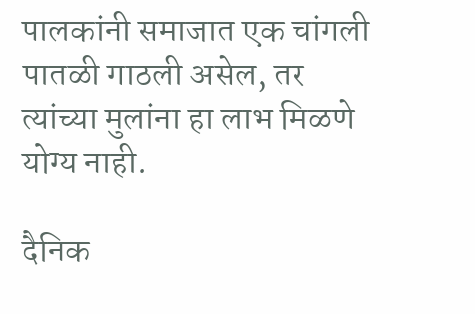पालकांनी समाजात एक चांगली पातळी गाठली असेल, तर त्यांच्या मुलांना हा लाभ मिळणे योग्य नाही.

दैनिक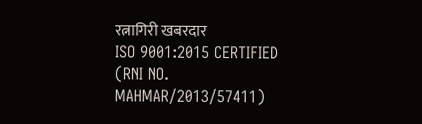रत्नागिरी खबरदार
ISO 9001:2015 CERTIFIED
(RNI NO. MAHMAR/2013/57411)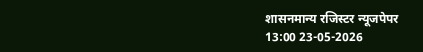शासनमान्य रजिस्टर न्यूजपेपर
13:00 23-05-2026